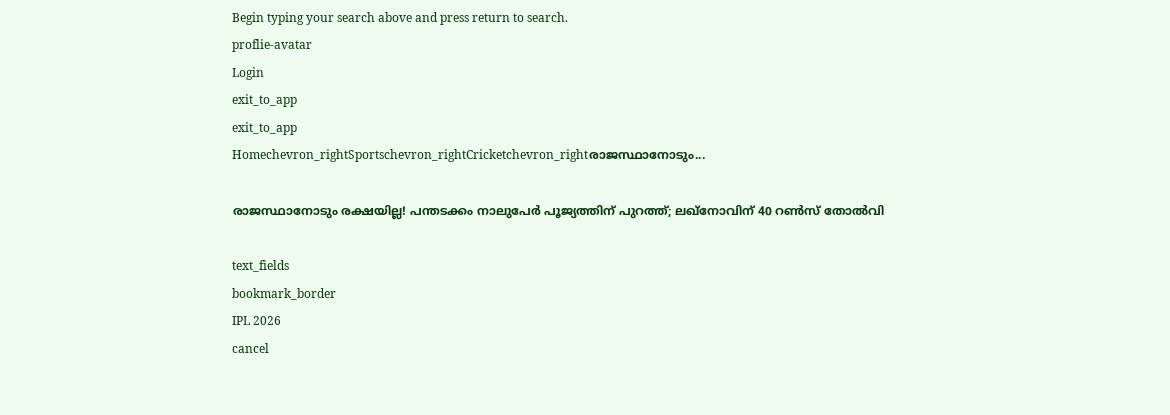Begin typing your search above and press return to search.
proflie-avatar
Login
exit_to_app
exit_to_app
Homechevron_rightSportschevron_rightCricketchevron_rightരാജസ്ഥാനോടും...

രാജസ്ഥാനോടും രക്ഷയില്ല! പന്തടക്കം നാലുപേർ പൂജ്യത്തിന് പുറത്ത്; ലഖ്നോവിന് 40 റൺസ് തോൽവി

text_fields
bookmark_border
IPL 2026
cancel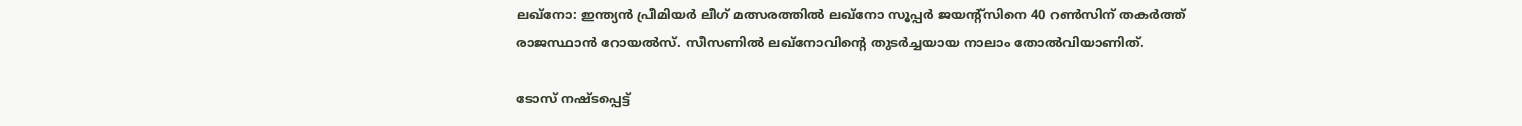ലഖ്നോ: ഇന്ത്യൻ പ്രീമിയർ ലീഗ് മത്സരത്തിൽ ലഖ്നോ സൂപ്പർ ജയന്റ്സിനെ 40 റൺസിന് തകർത്ത് രാജസ്ഥാൻ റോയൽസ്. സീസണിൽ ലഖ്നോവിന്‍റെ തുടർച്ചയായ നാലാം തോൽവിയാണിത്.

ടോസ് നഷ്ടപ്പെട്ട്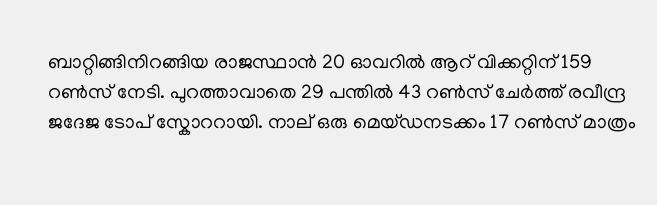ബാറ്റിങ്ങിനിറങ്ങിയ രാജസ്ഥാൻ 20 ഓവറിൽ ആറ് വിക്കറ്റിന് 159 റൺസ് നേടി. പുറത്താവാതെ 29 പന്തിൽ 43 റൺസ് ചേർത്ത് രവീന്ദ്ര ജദേജ ടോപ് സ്കോററായി. നാല് ഒരു മെയ്ഡനടക്കം 17 റൺസ് മാത്രം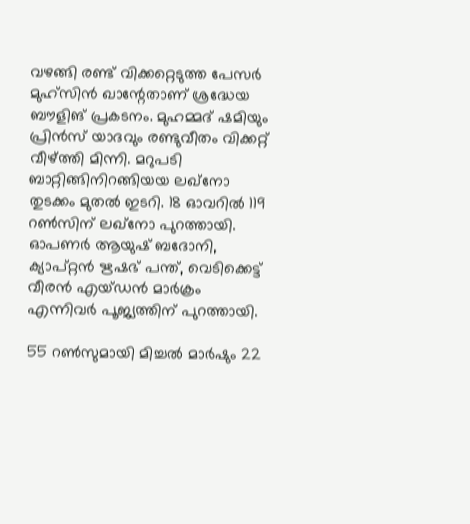വഴങ്ങി രണ്ട് വിക്കറ്റെടുത്ത പേസർ മുഹ്സിൻ ഖാന്റേതാണ് ശ്രദ്ധേയ ബൗളിങ് പ്രകടനം. മുഹമ്മദ് ഷമിയും പ്രിൻസ് യാദവും രണ്ടുവീതം വിക്കറ്റ് വീഴ്ത്തി മിന്നി. മറുപടി ബാറ്റിങ്ങിനിറങ്ങിയയ ലഖ്നോ തുടക്കം മുതൽ ഇടറി. 18 ഓവറിൽ 119 റൺസിന് ലഖ്നോ പുറത്തായി. ഓപണർ ആയുഷ് ബദോനി, ക്യാപ്റ്റൻ ഋഷഭ് പന്ത്, വെടിക്കെട്ട് വീരൻ എയ്ഡൻ മാർക്രം എന്നിവർ പൂജ്യത്തിന് പുറത്തായി.

55 റൺസുമായി മിച്ചൽ മാർഷും 22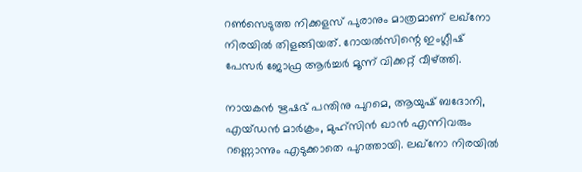റൺസെടുത്ത നിക്കളസ് പുരാനും മാത്രമാണ് ലഖ്നോ നിരയിൽ തിളങ്ങിയത്. റോയൽസിന്റെ ഇംഗ്ലീഷ് പേസർ ജോഫ്ര ആർച്ചർ മൂന്ന് വിക്കറ്റ് വീഴ്ത്തി.

നായകൻ ഋഷഭ് പന്തിനു പുറമെ, ആയുഷ് ബദോനി, എയ്ഡൻ മാർക്രം, മുഹ്സിൻ ഖാൻ എന്നിവരും റണ്ണൊന്നും എടുക്കാതെ പുറത്തായി. ലഖ്നോ നിരയിൽ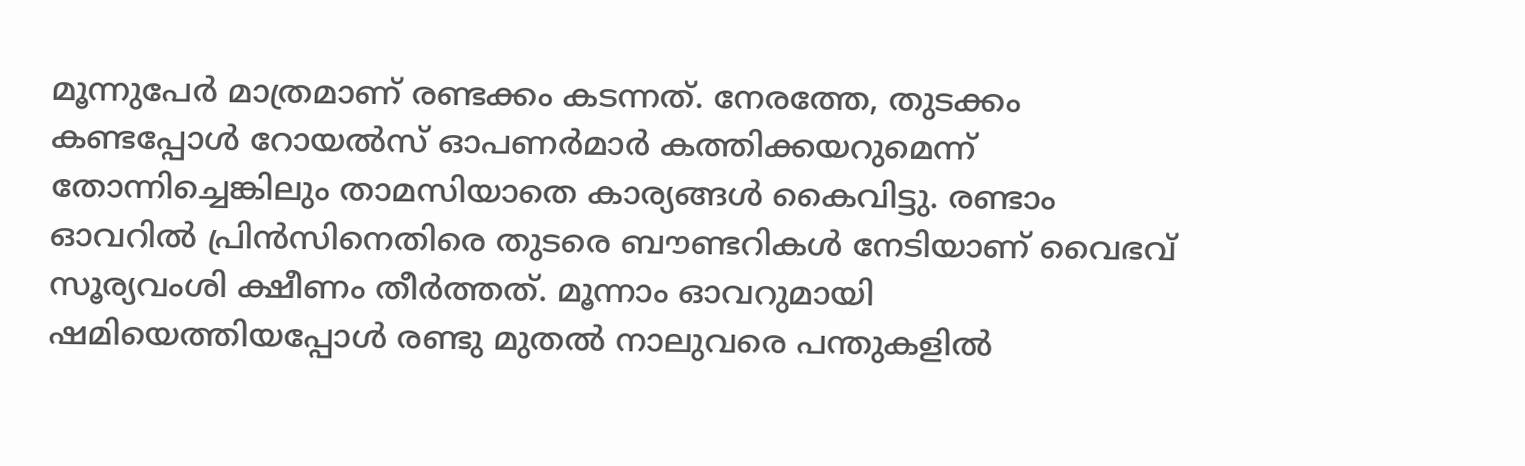മൂന്നുപേർ മാത്രമാണ് രണ്ടക്കം കടന്നത്. നേരത്തേ, തുടക്കം കണ്ടപ്പോൾ റോയൽസ് ഓപണർമാർ കത്തിക്കയറുമെന്ന് തോന്നിച്ചെങ്കിലും താമസിയാതെ കാര്യങ്ങൾ കൈവിട്ടു. രണ്ടാം ഓവറിൽ പ്രിൻസിനെതിരെ തുടരെ ബൗണ്ടറികൾ നേടിയാണ് വൈഭവ് സൂര്യവംശി ക്ഷീണം തീർത്തത്. മൂന്നാം ഓവറുമായി ഷമിയെത്തിയപ്പോൾ രണ്ടു മുതൽ നാലുവരെ പന്തുകളിൽ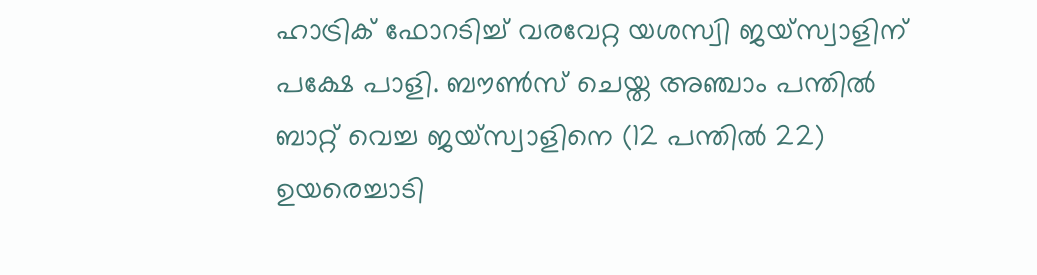ഹാട്രിക് ഫോറടിച്ച് വരവേറ്റ യശസ്വി ജയ്സ്വാളിന് പക്ഷേ പാളി. ബൗൺസ് ചെയ്ത അഞ്ചാം പന്തിൽ ബാറ്റ് വെച്ച ജയ്സ്വാളിനെ (12 പന്തിൽ 22) ഉയരെച്ചാടി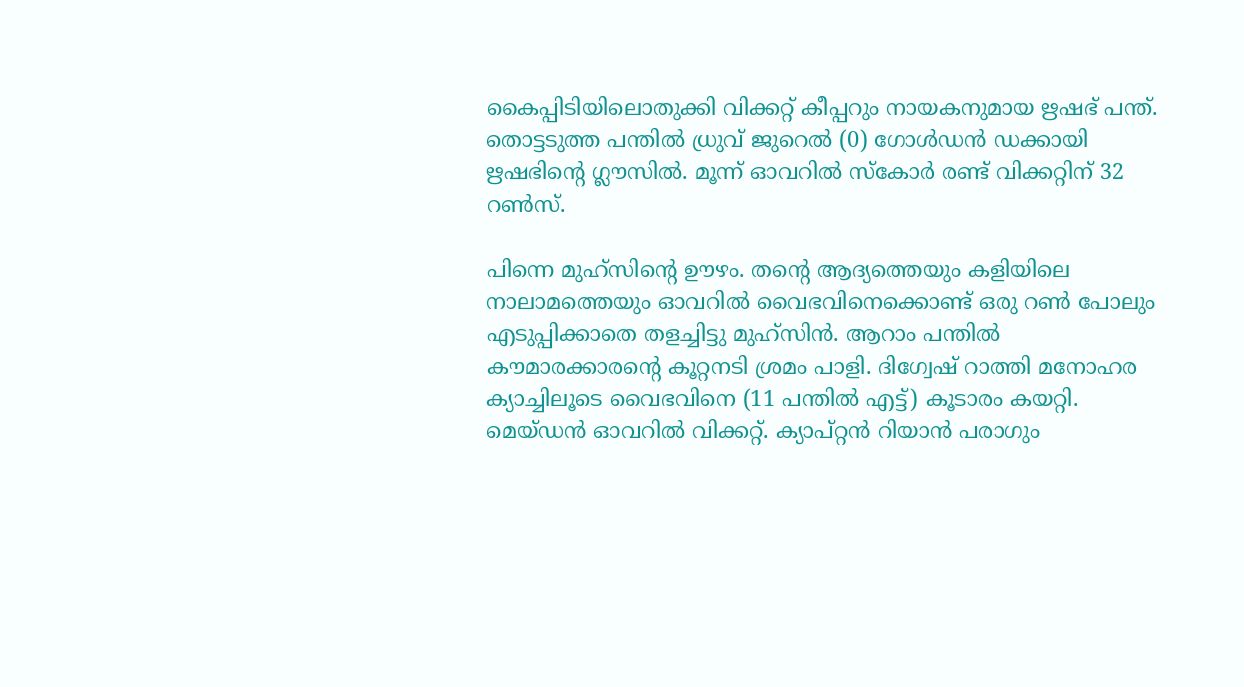കൈപ്പിടിയിലൊതുക്കി വിക്കറ്റ് കീപ്പറും നായകനുമായ ഋഷഭ് പന്ത്. തൊട്ടടുത്ത പന്തിൽ ധ്രുവ് ജുറെൽ (0) ഗോൾഡൻ ഡക്കായി ഋഷഭിന്റെ ഗ്ലൗസിൽ. മൂന്ന് ഓവറിൽ സ്കോർ രണ്ട് വിക്കറ്റിന് 32 റൺസ്.

പിന്നെ മുഹ്സിന്റെ ഊഴം. തന്റെ ആദ്യത്തെയും കളിയിലെ നാലാമത്തെയും ഓവറിൽ വൈഭവിനെക്കൊണ്ട് ഒരു റൺ പോലും എടുപ്പിക്കാതെ തളച്ചിട്ടു മുഹ്സിൻ. ആറാം പന്തിൽ കൗമാരക്കാരന്റെ കൂറ്റനടി ശ്രമം പാളി. ദിഗ്വേഷ് റാത്തി മനോഹര ക്യാച്ചിലൂടെ വൈഭവിനെ (11 പന്തിൽ എട്ട്) കൂടാരം കയറ്റി. മെയ്ഡൻ ഓവറിൽ വിക്കറ്റ്. ക്യാപ്റ്റൻ റിയാൻ പരാഗും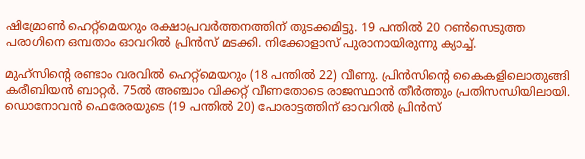ഷിമ്രോൺ ഹെറ്റ്മെയറും രക്ഷാപ്രവർത്തനത്തിന് തുടക്കമിട്ടു. 19 പന്തിൽ 20 റൺസെടുത്ത പരാഗിനെ ഒമ്പതാം ഓവറിൽ പ്രിൻസ് മടക്കി. നിക്കോളാസ് പുരാനായിരുന്നു ക്യാച്ച്.

മുഹ്സിന്റെ രണ്ടാം വരവിൽ ഹെറ്റ്മെ‍യറും (18 പന്തിൽ 22) വീണു. പ്രിൻസിന്റെ കൈകളിലൊതുങ്ങി കരീബിയൻ ബാറ്റർ. 75ൽ അഞ്ചാം വിക്കറ്റ് വീണതോടെ രാജസ്ഥാൻ തീർത്തും പ്രതിസന്ധിയിലായി. ഡൊനോവൻ ഫെരേരയുടെ (19 പന്തിൽ 20) പോരാട്ടത്തിന് ഓവറിൽ പ്രിൻസ്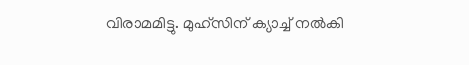വിരാമമിട്ടു. മുഹ്സിന് ക്യാച്ച് നൽകി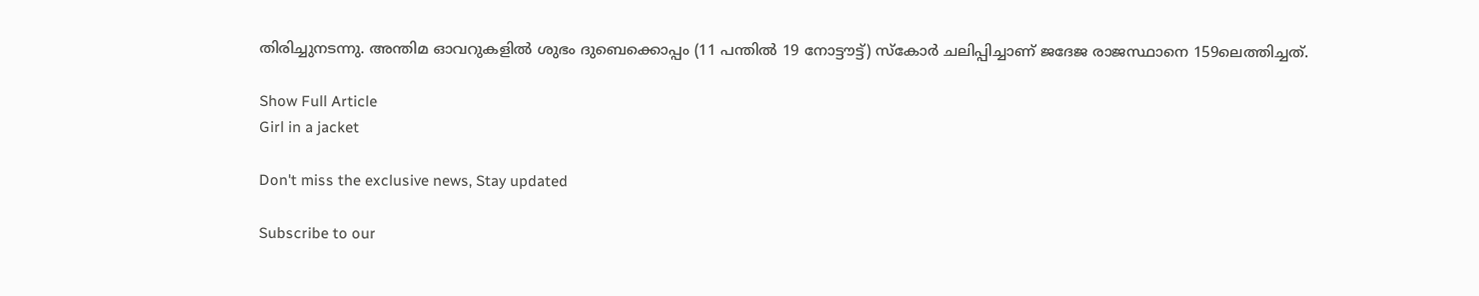തിരിച്ചുനടന്നു. അന്തിമ ഓവറുകളിൽ ശുഭം ദുബെക്കൊപ്പം (11 പന്തിൽ 19 നോട്ടൗട്ട്) സ്കോർ ചലിപ്പിച്ചാണ് ജദേജ രാജസ്ഥാനെ 159ലെത്തിച്ചത്.

Show Full Article
Girl in a jacket

Don't miss the exclusive news, Stay updated

Subscribe to our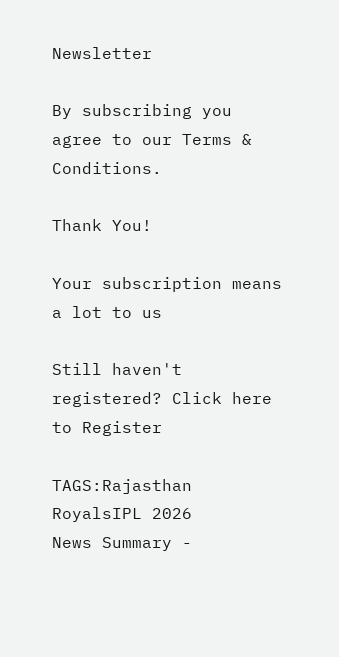Newsletter

By subscribing you agree to our Terms & Conditions.

Thank You!

Your subscription means a lot to us

Still haven't registered? Click here to Register

TAGS:Rajasthan RoyalsIPL 2026
News Summary -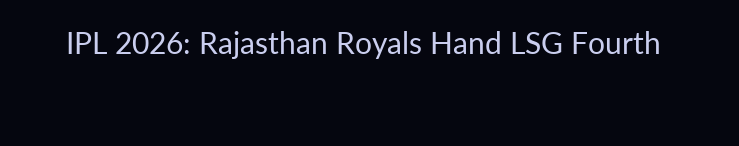IPL 2026: Rajasthan Royals Hand LSG Fourth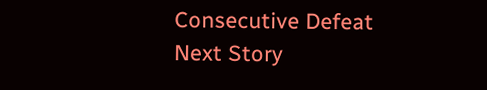Consecutive Defeat
Next Story